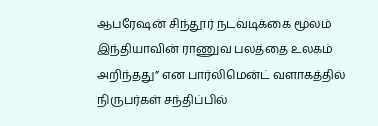ஆபரேஷன் சிந்தூர் நடவடிக்கை மூலம் இந்தியாவின் ராணுவ பலத்தை உலகம் அறிந்தது” என பார்லிமென்ட் வளாகத்தில் நிருபர்கள் சந்திப்பில்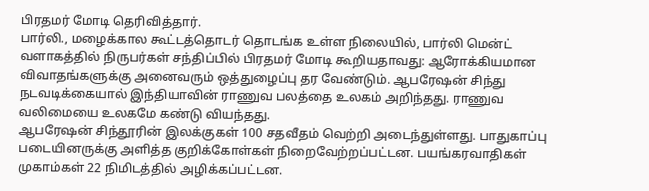பிரதமர் மோடி தெரிவித்தார்.
பார்லி., மழைக்கால கூட்டத்தொடர் தொடங்க உள்ள நிலையில், பார்லி மென்ட் வளாகத்தில் நிருபர்கள் சந்திப்பில் பிரதமர் மோடி கூறியதாவது: ஆரோக்கியமான விவாதங்களுக்கு அனைவரும் ஒத்துழைப்பு தர வேண்டும். ஆபரேஷன் சிந்து நடவடிக்கையால் இந்தியாவின் ராணுவ பலத்தை உலகம் அறிந்தது. ராணுவ வலிமையை உலகமே கண்டு வியந்தது.
ஆபரேஷன் சிந்தூரின் இலக்குகள் 100 சதவீதம் வெற்றி அடைந்துள்ளது. பாதுகாப்பு படையினருக்கு அளித்த குறிக்கோள்கள் நிறைவேற்றப்பட்டன. பயங்கரவாதிகள் முகாம்கள் 22 நிமிடத்தில் அழிக்கப்பட்டன.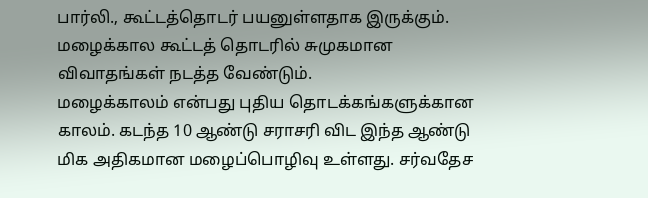பார்லி., கூட்டத்தொடர் பயனுள்ளதாக இருக்கும். மழைக்கால கூட்டத் தொடரில் சுமுகமான விவாதங்கள் நடத்த வேண்டும்.
மழைக்காலம் என்பது புதிய தொடக்கங்களுக்கான காலம். கடந்த 10 ஆண்டு சராசரி விட இந்த ஆண்டு மிக அதிகமான மழைப்பொழிவு உள்ளது. சர்வதேச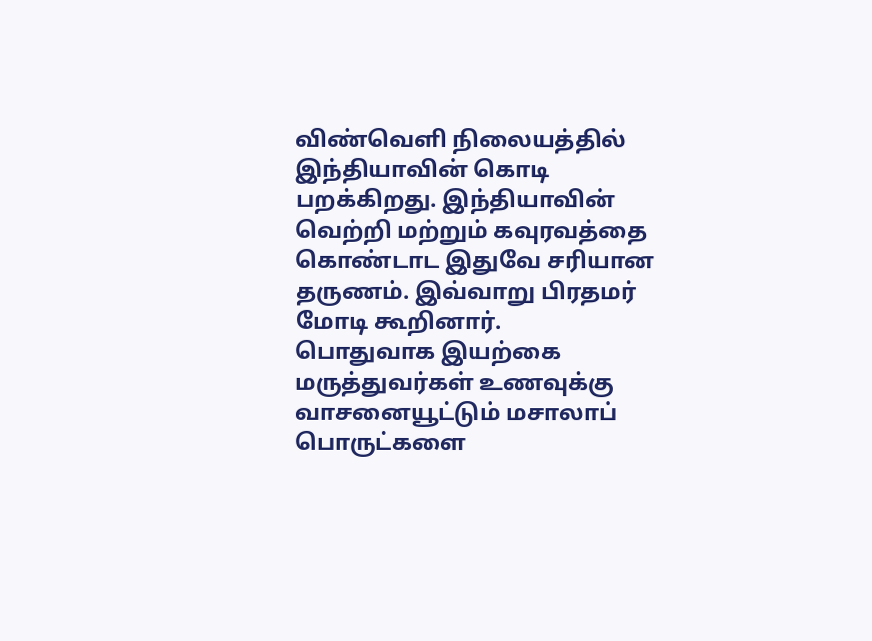விண்வெளி நிலையத்தில் இந்தியாவின் கொடி பறக்கிறது. இந்தியாவின் வெற்றி மற்றும் கவுரவத்தை கொண்டாட இதுவே சரியான தருணம். இவ்வாறு பிரதமர் மோடி கூறினார்.
பொதுவாக இயற்கை மருத்துவர்கள் உணவுக்கு வாசனையூட்டும் மசாலாப் பொருட்களை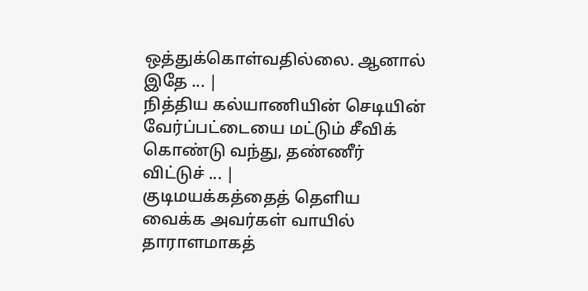ஒத்துக்கொள்வதில்லை. ஆனால் இதே ... |
நித்திய கல்யாணியின் செடியின் வேர்ப்பட்டையை மட்டும் சீவிக் கொண்டு வந்து, தண்ணீர் விட்டுச் ... |
குடிமயக்கத்தைத் தெளிய வைக்க அவர்கள் வாயில் தாராளமாகத்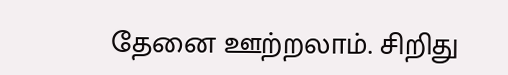தேனை ஊற்றலாம். சிறிது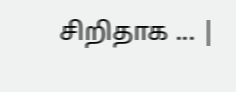சிறிதாக ... |